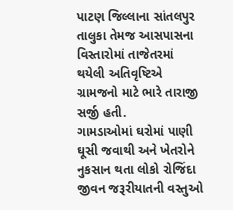પાટણ જિલ્લાના સાંતલપુર તાલુકા તેમજ આસપાસના વિસ્તારોમાં તાજેતરમાં થયેલી અતિવૃષ્ટિએ ગ્રામજનો માટે ભારે તારાજી સર્જી હતી.
ગામડાઓમાં ઘરોમાં પાણી ઘૂસી જવાથી અને ખેતરોને નુકસાન થતા લોકો રોજિંદા જીવન જરૂરીયાતની વસ્તુઓ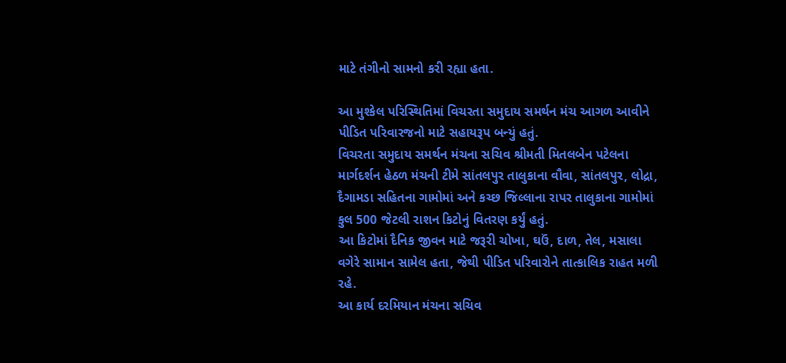માટે તંગીનો સામનો કરી રહ્યા હતા.

આ મુશ્કેલ પરિસ્થિતિમાં વિચરતા સમુદાય સમર્થન મંચ આગળ આવીને પીડિત પરિવારજનો માટે સહાયરૂપ બન્યું હતું.
વિચરતા સમુદાય સમર્થન મંચના સચિવ શ્રીમતી મિતલબેન પટેલના માર્ગદર્શન હેઠળ મંચની ટીમે સાંતલપુર તાલુકાના વૌવા, સાંતલપુર, લોદ્રા, દૈગામડા સહિતના ગામોમાં અને કચ્છ જિલ્લાના રાપર તાલુકાના ગામોમાં કુલ 500 જેટલી રાશન કિટોનું વિતરણ કર્યું હતું.
આ કિટોમાં દૈનિક જીવન માટે જરૂરી ચોખા, ઘઉં, દાળ, તેલ, મસાલા વગેરે સામાન સામેલ હતા, જેથી પીડિત પરિવારોને તાત્કાલિક રાહત મળી રહે.
આ કાર્ય દરમિયાન મંચના સચિવ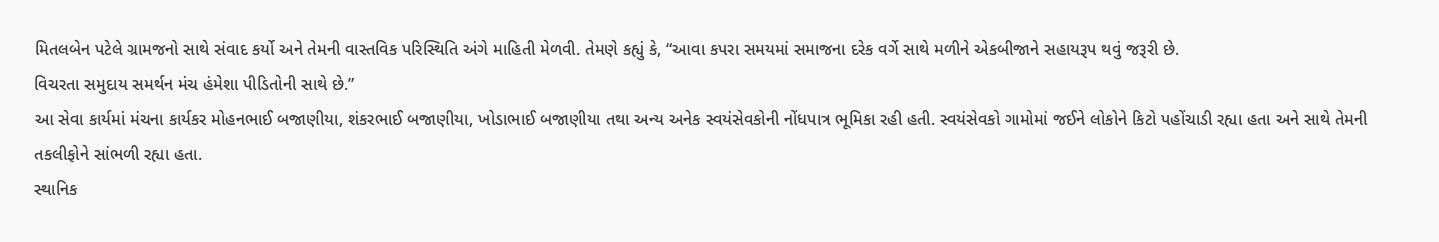મિતલબેન પટેલે ગ્રામજનો સાથે સંવાદ કર્યો અને તેમની વાસ્તવિક પરિસ્થિતિ અંગે માહિતી મેળવી. તેમણે કહ્યું કે, “આવા કપરા સમયમાં સમાજના દરેક વર્ગે સાથે મળીને એકબીજાને સહાયરૂપ થવું જરૂરી છે.
વિચરતા સમુદાય સમર્થન મંચ હંમેશા પીડિતોની સાથે છે.”
આ સેવા કાર્યમાં મંચના કાર્યકર મોહનભાઈ બજાણીયા, શંકરભાઈ બજાણીયા, ખોડાભાઈ બજાણીયા તથા અન્ય અનેક સ્વયંસેવકોની નોંધપાત્ર ભૂમિકા રહી હતી. સ્વયંસેવકો ગામોમાં જઈને લોકોને કિટો પહોંચાડી રહ્યા હતા અને સાથે તેમની તકલીફોને સાંભળી રહ્યા હતા.
સ્થાનિક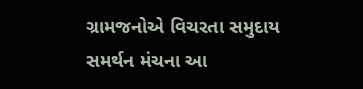ગ્રામજનોએ વિચરતા સમુદાય સમર્થન મંચના આ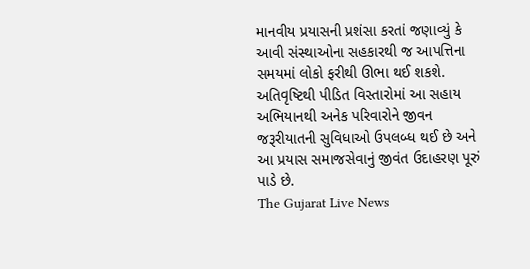માનવીય પ્રયાસની પ્રશંસા કરતાં જણાવ્યું કે આવી સંસ્થાઓના સહકારથી જ આપત્તિના સમયમાં લોકો ફરીથી ઊભા થઈ શકશે.
અતિવૃષ્ટિથી પીડિત વિસ્તારોમાં આ સહાય અભિયાનથી અનેક પરિવારોને જીવન જરૂરીયાતની સુવિધાઓ ઉપલબ્ધ થઈ છે અને આ પ્રયાસ સમાજસેવાનું જીવંત ઉદાહરણ પૂરું પાડે છે.
The Gujarat Live News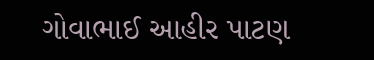ગોવાભાઈ આહીર પાટણ